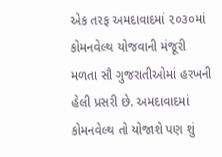એક તરફ અમદાવાદમાં ૨૦૩૦માં કોમનવેલ્થ યોજવાની મંજૂરી મળતા સૌ ગુજરાતીઓમાં હરખની હેલી પ્રસરી છે. અમદાવાદમાં કોમનવેલ્થ તો યોજાશે પણ શું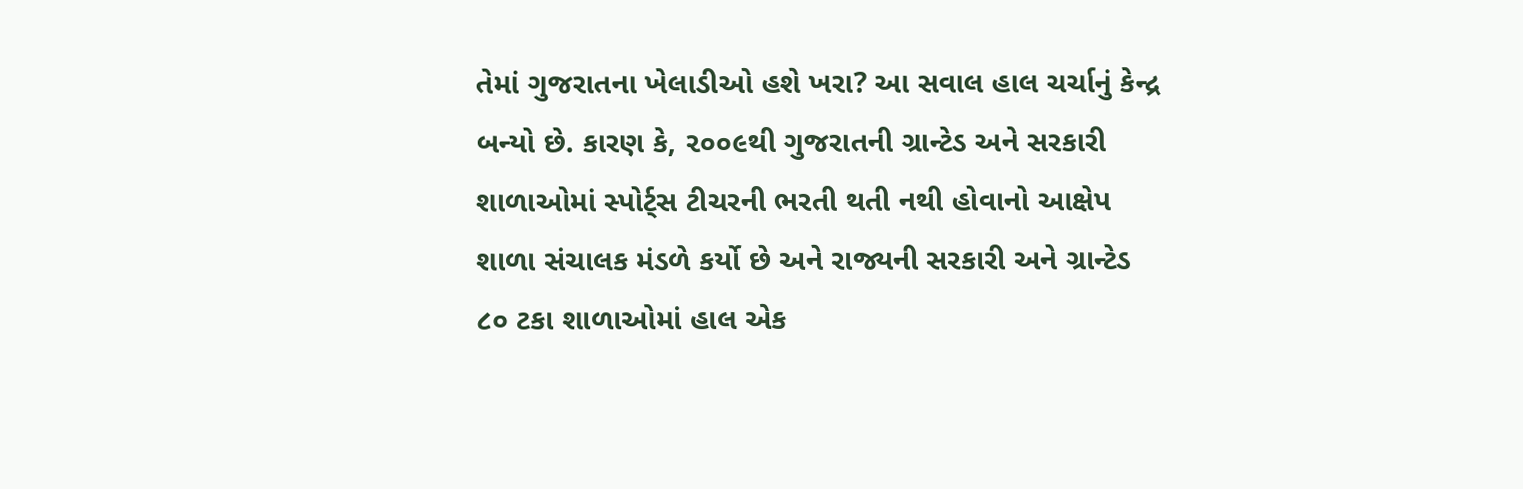તેમાં ગુજરાતના ખેલાડીઓ હશે ખરા? આ સવાલ હાલ ચર્ચાનું કેન્દ્ર બન્યો છે. કારણ કે, ૨૦૦૯થી ગુજરાતની ગ્રાન્ટેડ અને સરકારી શાળાઓમાં સ્પોર્ટ્સ ટીચરની ભરતી થતી નથી હોવાનો આક્ષેપ શાળા સંચાલક મંડળે કર્યો છે અને રાજ્યની સરકારી અને ગ્રાન્ટેડ ૮૦ ટકા શાળાઓમાં હાલ એક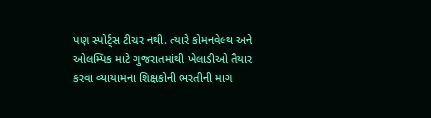પણ સ્પોર્ટ્સ ટીચર નથી. ત્યારે કોમનવેલ્થ અને ઓલમ્પિક માટે ગુજરાતમાંથી ખેલાડીઓ તૈયાર કરવા વ્યાયામના શિક્ષકોની ભરતીની માગ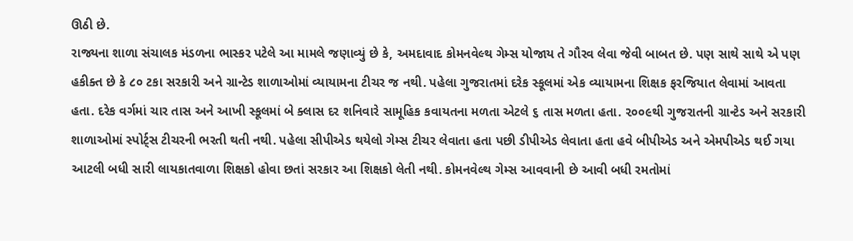ઊઠી છે.
રાજ્યના શાળા સંચાલક મંડળના ભાસ્કર પટેલે આ મામલે જણાવ્યું છે કે, અમદાવાદ કોમનવેલ્થ ગેમ્સ યોજાય તે ગૌરવ લેવા જેવી બાબત છે. પણ સાથે સાથે એ પણ હકીક્ત છે કે ૮૦ ટકા સરકારી અને ગ્રાન્ટેડ શાળાઓમાં વ્યાયામના ટીચર જ નથી. પહેલા ગુજરાતમાં દરેક સ્કૂલમાં એક વ્યાયામના શિક્ષક ફરજિયાત લેવામાં આવતા હતા. દરેક વર્ગમાં ચાર તાસ અને આખી સ્કૂલમાં બે ક્લાસ દર શનિવારે સામૂહિક કવાયતના મળતા એટલે ૬ તાસ મળતા હતા. ૨૦૦૯થી ગુજરાતની ગ્રાન્ટેડ અને સરકારી શાળાઓમાં સ્પોર્ટ્સ ટીચરની ભરતી થતી નથી. પહેલા સીપીએડ થયેલો ગેમ્સ ટીચર લેવાતા હતા પછી ડીપીએડ લેવાતા હતા હવે બીપીએડ અને એમપીએડ થઈ ગયા આટલી બધી સારી લાયકાતવાળા શિક્ષકો હોવા છતાં સરકાર આ શિક્ષકો લેતી નથી. કોમનવેલ્થ ગેમ્સ આવવાની છે આવી બધી રમતોમાં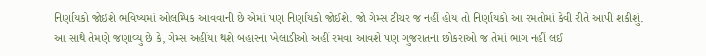નિર્ણાયકો જોઇશે ભવિષ્યમાં ઓલમ્પિક આવવાની છે એમાં પણ નિર્ણાયકો જોઈશે. જો ગેમ્સ ટીચર જ નહીં હોય તો નિર્ણાયકો આ રમતોમાં કેવી રીતે આપી શકીશું.
આ સાથે તેમણે જણાવ્યુ છે કે, ગેમ્સ અહીંયા થશે બહારના ખેલાડીઓ અહીં રમવા આવશે પણ ગુજરાતના છોકરાઓ જ તેમાં ભાગ નહીં લઈ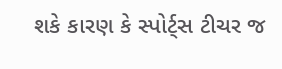શકે કારણ કે સ્પોર્ટ્સ ટીચર જ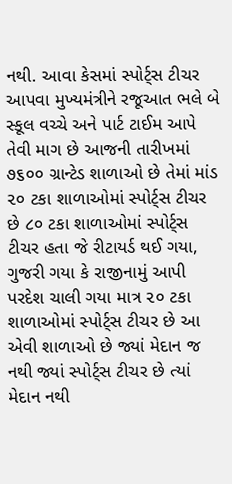નથી. આવા કેસમાં સ્પોર્ટ્સ ટીચર આપવા મુખ્યમંત્રીને રજૂઆત ભલે બે સ્કૂલ વચ્ચે અને પાર્ટ ટાઈમ આપે તેવી માગ છે આજની તારીખમાં ૭૬૦૦ ગ્રાન્ટેડ શાળાઓ છે તેમાં માંડ ૨૦ ટકા શાળાઓમાં સ્પોર્ટ્સ ટીચર છે ૮૦ ટકા શાળાઓમાં સ્પોર્ટ્સ ટીચર હતા જે રીટાયર્ડ થઈ ગયા, ગુજરી ગયા કે રાજીનામું આપી પરદેશ ચાલી ગયા માત્ર ૨૦ ટકા શાળાઓમાં સ્પોર્ટ્સ ટીચર છે આ એવી શાળાઓ છે જ્યાં મેદાન જ નથી જ્યાં સ્પોર્ટ્સ ટીચર છે ત્યાં મેદાન નથી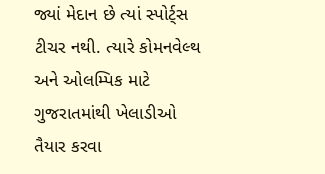જ્યાં મેદાન છે ત્યાં સ્પોર્ટ્સ ટીચર નથી. ત્યારે કોમનવેલ્થ અને ઓલમ્પિક માટે ગુજરાતમાંથી ખેલાડીઓ તૈયાર કરવા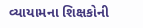વ્યાયામના શિક્ષકોની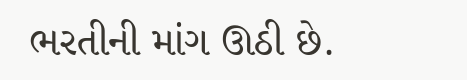ભરતીની માંગ ઊઠી છે.